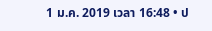1 ม.ค. 2019 เวลา 16:48 • ป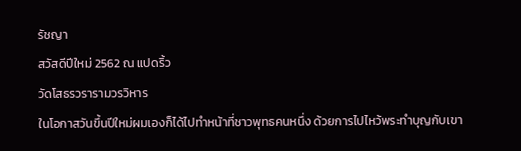รัชญา
สวัสดีปีใหม่ 2562 ณ แปดริ้ว
วัดโสธรวรารามวรวิหาร
ในโอกาสวันขึ้นปีใหม่ผมเองก็ได้ไปทำหน้าที่ชาวพุทธคนหนึ่ง ด้วยการไปไหว้พระทำบุญกับเขา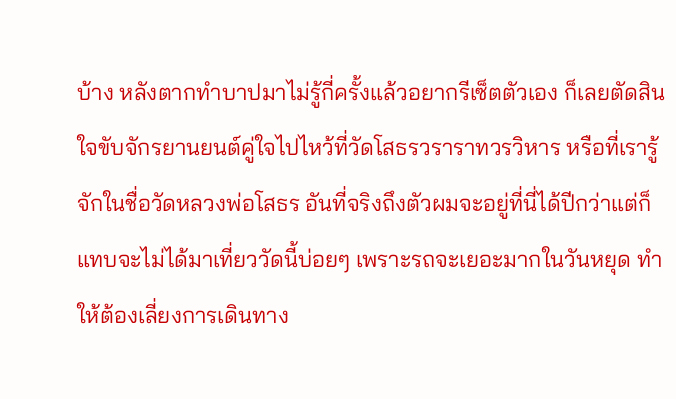บ้าง หลังตากทำบาปมาไม่รู้กี่ครั้งแล้วอยากรีเซ็ตตัวเอง ก็เลยตัดสินใจขับจักรยานยนต์คู่ใจไปไหว้ที่วัดโสธรวราราทวรวิหาร หรือที่เรารู้จักในชื่อวัดหลวงพ่อโสธร อันที่จริงถึงตัวผมจะอยู่ที่นี่ได้ปีกว่าแต่ก็แทบจะไม่ได้มาเที่ยววัดนี้บ่อยๆ เพราะรถจะเยอะมากในวันหยุด ทำให้ต้องเลี่ยงการเดินทาง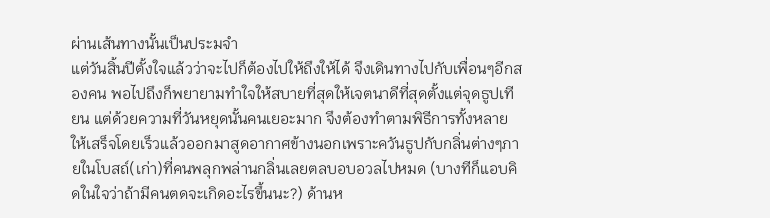ผ่านเส้นทางนั้นเป็นประมจำ
แต่วันสิ้นปีตั้งใจแล้วว่าจะไปก็ต้องไปให้ถึงให้ได้ จึงเดินทางไปกับเพื่อนๆอีกสองคน พอไปถึงก็พยายามทำใจให้สบายที่สุดให้เจตนาดีที่สุดตั้งแต่จุดธูปเทียน แต่ด้วยความที่วันหยุดนั้นคนเยอะมาก จึงต้องทำตามพิธีการทั้งหลายให้เสร็จโดยเร็วแล้วออกมาสูดอากาศข้างนอกเพราะควันธูปกับกลิ่นต่างๆภายในโบสถ์(เก่า)ที่คนพลุกพล่านกลิ่นเลยตลบอบอวลไปหมด (บางทีก็แอบคิดในใจว่าถ้ามีคนตดจะเกิดอะไรขึ้นนะ?) ด้านห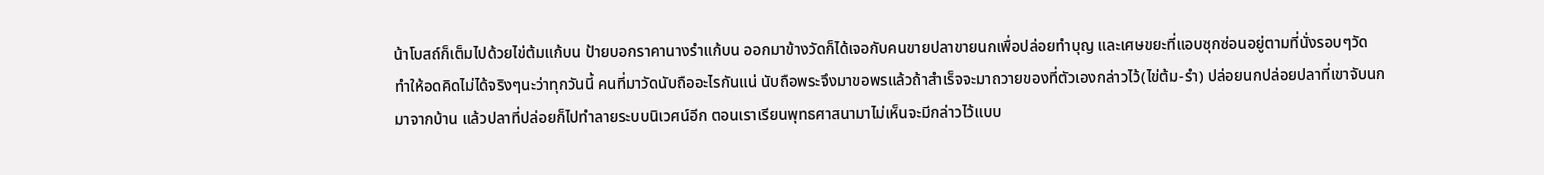น้าโบสถ์ก็เต็มไปด้วยไข่ต้มแก้บน ป้ายบอกราคานางรำแก้บน ออกมาข้างวัดก็ได้เจอกับคนขายปลาขายนกเพื่อปล่อยทำบุญ และเศษขยะที่แอบซุกซ่อนอยู่ตามที่นั่งรอบๆวัด
ทำให้อดคิดไม่ได้จริงๆนะว่าทุกวันนี้ คนที่มาวัดนับถืออะไรกันแน่ นับถือพระจึงมาขอพรแล้วถ้าสำเร็จจะมาถวายของที่ตัวเองกล่าวไว้(ไข่ต้ม-รำ) ปล่อยนกปล่อยปลาที่เขาจับนกมาจากบ้าน แล้วปลาที่ปล่อยก็ไปทำลายระบบนิเวศน์อีก ตอนเราเรียนพุทธศาสนามาไม่เห็นจะมีกล่าวไว้แบบ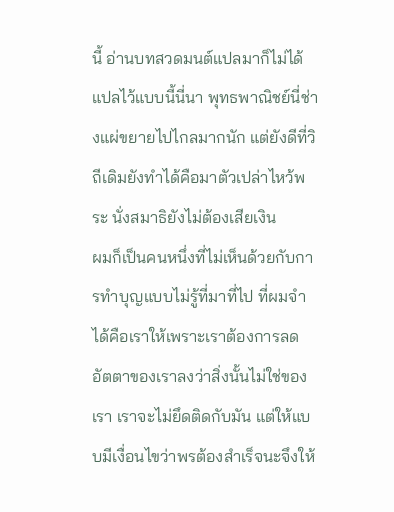นี้ อ่านบทสวดมนต์แปลมาก็ไม่ได้แปลไว้แบบนี้นี่นา พุทธพาณิชย์นี่ช่างแผ่ขยายไปไกลมากนัก แต่ยังดีที่วิถีเดิมยังทำได้คือมาตัวเปล่าไหว้พระ นั่งสมาธิยังไม่ต้องเสียเงิน
ผมก็เป็นคนหนึ่งที่ไม่เห็นด้วยกับการทำบุญแบบไม่รู้ที่มาที่ไป ที่ผมจำได้คือเราให้เพราะเราต้องการลดอัตตาของเราลงว่าสิ่งนั้นไม่ใช่ของเรา เราจะไม่ยึดติดกับมัน แต่ให้แบบมีเงื่อนไขว่าพรต้องสำเร็จนะจึงให้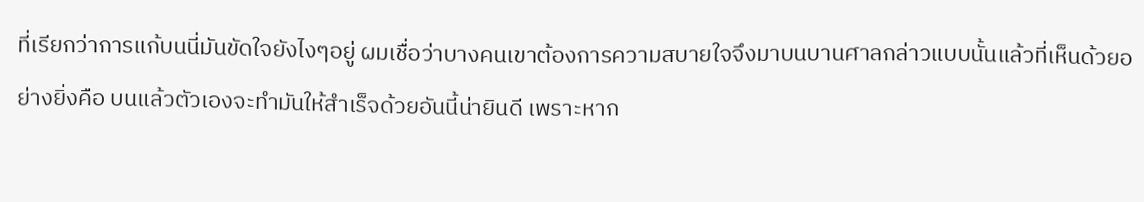ที่เรียกว่าการแก้บนนี่มันขัดใจยังไงๆอยู่ ผมเชื่อว่าบางคนเขาต้องการความสบายใจจึงมาบนบานศาลกล่าวแบบนั้นแล้วที่เห็นด้วยอย่างยิ่งคือ บนแล้วตัวเองจะทำมันให้สำเร็จด้วยอันนี้น่ายินดี เพราะหาก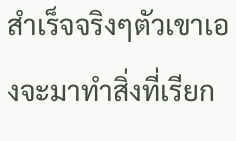สำเร็จจริงๆตัวเขาเองจะมาทำสิ่งที่เรียก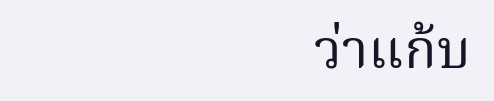ว่าแก้บ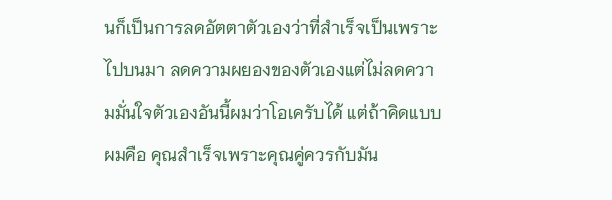นก็เป็นการลดอัตตาตัวเองว่าที่สำเร็จเป็นเพราะไปบนมา ลดความผยองของตัวเองแต่ไม่ลดความมั่นใจตัวเองอันนี้ผมว่าโอเครับได้ แต่ถ้าคิดแบบผมคือ คุณสำเร็จเพราะคุณคู่ควรกับมัน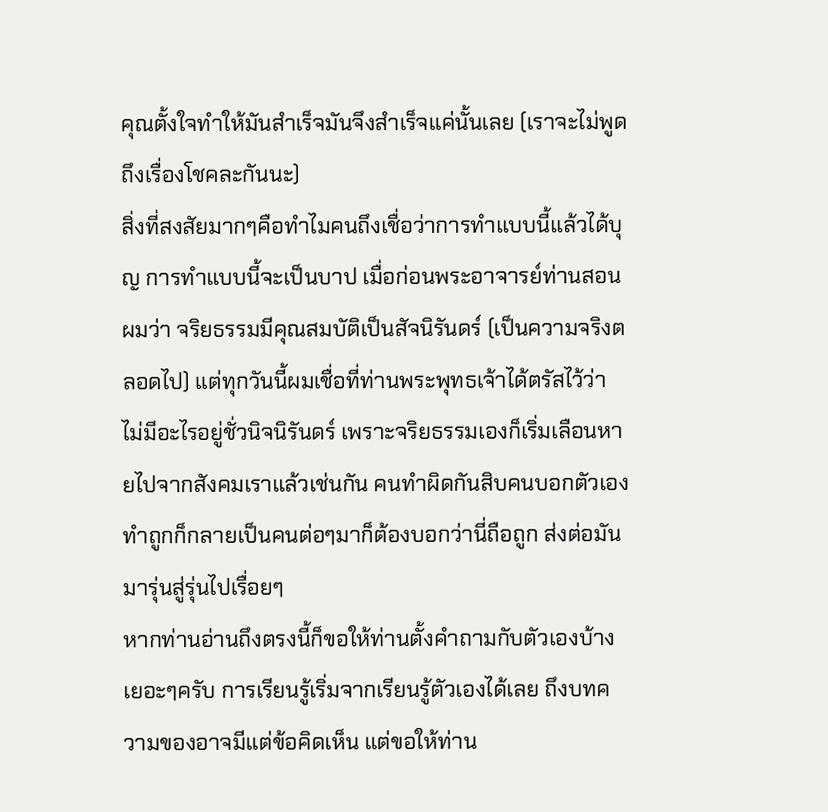คุณตั้งใจทำให้มันสำเร็จมันจึงสำเร็จแค่นั้นเลย (เราจะไม่พูดถึงเรื่องโชคละกันนะ)
สิ่งที่สงสัยมากๆคือทำไมคนถึงเชื่อว่าการทำแบบนี้แล้วได้บุญ การทำแบบนี้จะเป็นบาป เมื่อก่อนพระอาจารย์ท่านสอนผมว่า จริยธรรมมีคุณสมบัติเป็นสัจนิรันดร์ (เป็นความจริงตลอดไป) แต่ทุกวันนี้ผมเชื่อที่ท่านพระพุทธเจ้าได้ตรัสไว้ว่า ไม่มีอะไรอยู่ชั่วนิจนิรันดร์ เพราะจริยธรรมเองก็เริ่มเลือนหายไปจากสังคมเราแล้วเช่นกัน คนทำผิดกันสิบคนบอกตัวเองทำถูกก็กลายเป็นคนต่อๆมาก็ต้องบอกว่านี่ถือถูก ส่งต่อมันมารุ่นสู่รุ่นไปเรื่อยๆ
หากท่านอ่านถึงตรงนี้ก็ขอให้ท่านตั้งคำถามกับตัวเองบ้างเยอะๆครับ การเรียนรู้เริ่มจากเรียนรู้ตัวเองได้เลย ถึงบทความของอาจมีแต่ข้อคิดเห็น แต่ขอให้ท่าน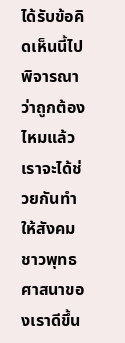ได้รับข้อคิดเห็นนี้ไปพิจารณาว่าถูกต้องไหมแล้วเราจะได้ช่วยกันทำให้สังคมชาวพุทธศาสนาของเราดีขึ้น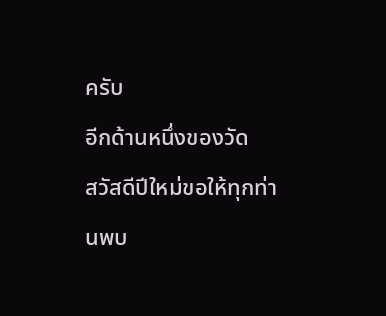ครับ
อีกด้านหนึ่งของวัด
สวัสดีปีใหม่ขอให้ทุกท่านพบ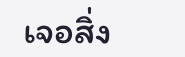เจอสิ่ง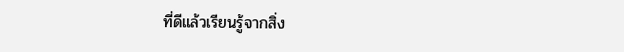ที่ดีแล้วเรียนรู้จากสิ่ง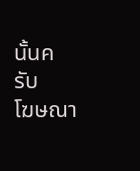นั้นครับ
โฆษณา